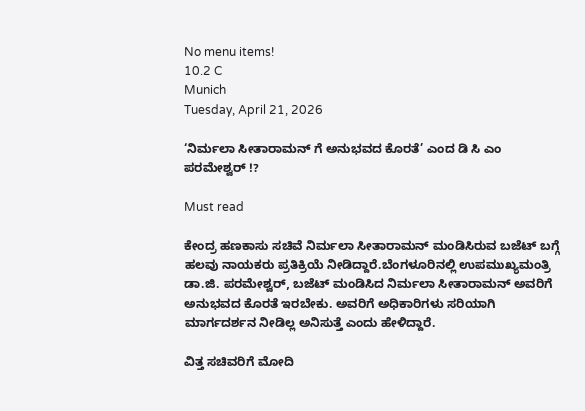No menu items!
10.2 C
Munich
Tuesday, April 21, 2026

‘ನಿರ್ಮಲಾ ಸೀತಾರಾಮನ್ ಗೆ ಅನುಭವದ ಕೊರತೆ’ ಎಂದ ಡಿ ಸಿ ಎಂ ಪರಮೇಶ್ವರ್ !?

Must read

ಕೇಂದ್ರ ಹಣಕಾಸು ಸಚಿವೆ ನಿರ್ಮಲಾ ಸೀತಾರಾಮನ್ ಮಂಡಿಸಿರುವ ಬಜೆಟ್ ಬಗ್ಗೆ ಹಲವು ನಾಯಕರು ಪ್ರತಿಕ್ರಿಯೆ ನೀಡಿದ್ದಾರೆ.ಬೆಂಗಳೂರಿನಲ್ಲಿ ಉಪಮುಖ್ಯಮಂತ್ರಿ ಡಾ.ಜಿ. ಪರಮೇಶ್ವರ್, ಬಜೆಟ್ ಮಂಡಿಸಿದ ನಿರ್ಮಲಾ ಸೀತಾರಾಮನ್ ಅವರಿಗೆ ಅನುಭವದ ಕೊರತೆ ಇರಬೇಕು. ಅವರಿಗೆ ಅಧಿಕಾರಿಗಳು ಸರಿಯಾಗಿ ಮಾರ್ಗದರ್ಶನ ನೀಡಿಲ್ಲ ಅನಿಸುತ್ತೆ ಎಂದು ಹೇಳಿದ್ದಾರೆ.

ವಿತ್ತ ಸಚಿವರಿಗೆ ಮೋದಿ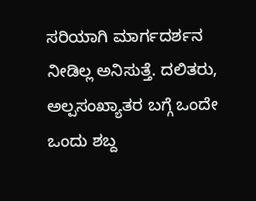ಸರಿಯಾಗಿ ಮಾರ್ಗದರ್ಶನ ನೀಡಿಲ್ಲ ಅನಿಸುತ್ತೆ. ದಲಿತರು, ಅಲ್ಪಸಂಖ್ಯಾತರ ಬಗ್ಗೆ ಒಂದೇ ಒಂದು ಶಬ್ದ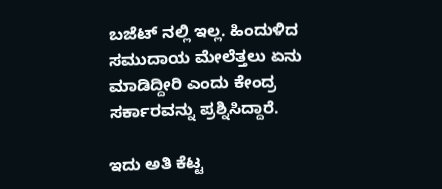ಬಜೆಟ್ ನಲ್ಲಿ ಇಲ್ಲ. ಹಿಂದುಳಿದ ಸಮುದಾಯ ಮೇಲೆತ್ತಲು ಏನು ಮಾಡಿದ್ದೀರಿ ಎಂದು ಕೇಂದ್ರ ಸರ್ಕಾರವನ್ನು ಪ್ರಶ್ನಿಸಿದ್ದಾರೆ.

ಇದು ಅತಿ ಕೆಟ್ಟ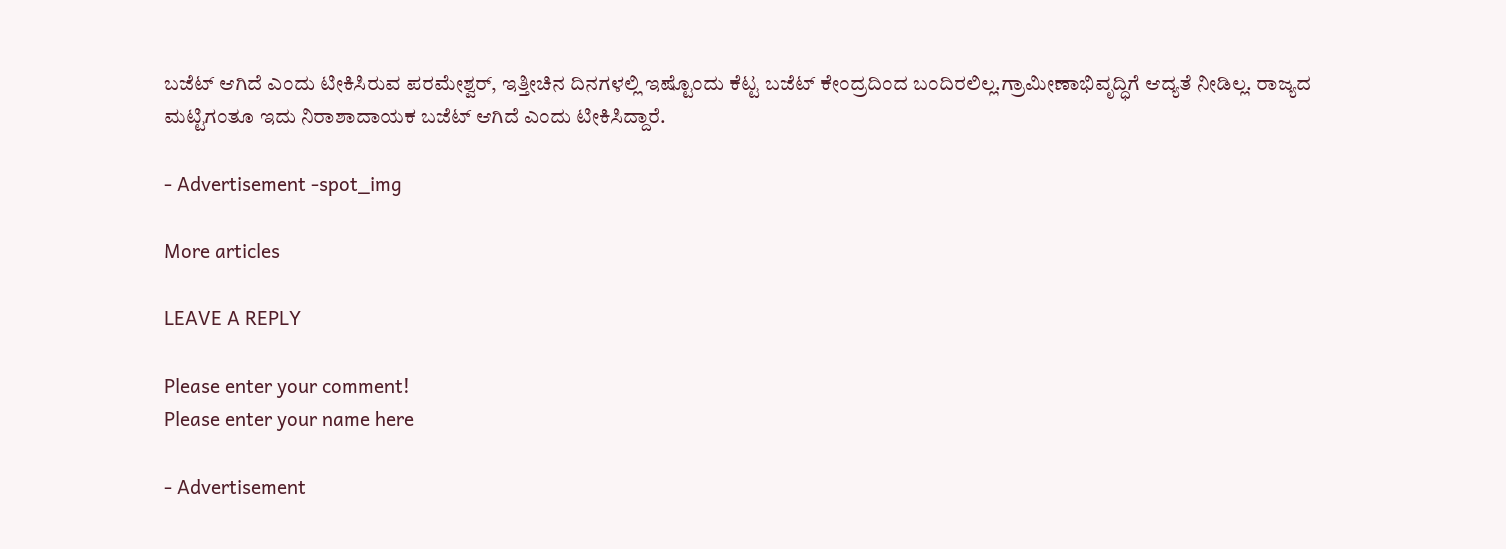ಬಜೆಟ್ ಆಗಿದೆ ಎಂದು ಟೀಕಿಸಿರುವ ಪರಮೇಶ್ವರ್, ಇತ್ತೀಚಿನ ದಿನಗಳಲ್ಲಿ ಇಷ್ಟೊಂದು ಕೆಟ್ಟ ಬಜೆಟ್ ಕೇಂದ್ರದಿಂದ ಬಂದಿರಲಿಲ್ಲ.ಗ್ರಾಮೀಣಾಭಿವೃದ್ಧಿಗೆ ಆದ್ಯತೆ ನೀಡಿಲ್ಲ. ರಾಜ್ಯದ ಮಟ್ಟಿಗಂತೂ ಇದು ನಿರಾಶಾದಾಯಕ ಬಜೆಟ್ ಆಗಿದೆ ಎಂದು ಟೀಕಿಸಿದ್ದಾರೆ.

- Advertisement -spot_img

More articles

LEAVE A REPLY

Please enter your comment!
Please enter your name here

- Advertisement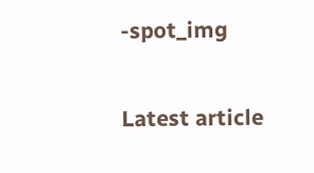-spot_img

Latest article